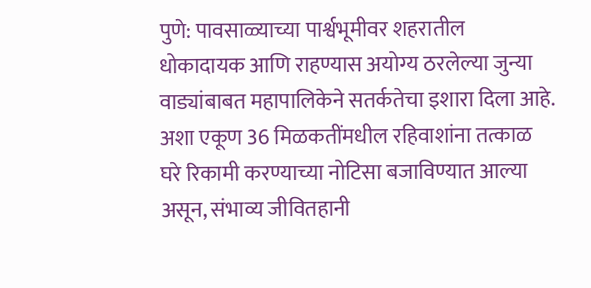पुणे: पावसाळ्याच्या पार्श्वभूमीवर शहरातील धोकादायक आणि राहण्यास अयोग्य ठरलेल्या जुन्या वाड्यांबाबत महापालिकेने सतर्कतेचा इशारा दिला आहे. अशा एकूण 36 मिळकतींमधील रहिवाशांना तत्काळ घरे रिकामी करण्याच्या नोटिसा बजाविण्यात आल्या असून, संभाव्य जीवितहानी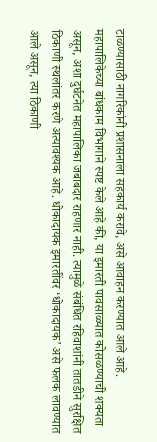टाळण्यासाठी नागरिकांनी प्रशासनाला सहकार्य करावे, असे आवाहन करण्यात आले आहे.
महापालिकेच्या बांधकाम विभागाने स्पष्ट केले आहे की, या इमारती पावसाळ्यात कोसळण्याची शक्यता असून, अशा दुर्घटनेत महापालिका जबाबदार राहणार नाही. त्यामुळे संबंधित रहिवाशांनी तातडीने सुरक्षित ठिकाणी स्थलांतर करणे अत्यावश्यक आहे. धोकादायक इमारतींवर ‘धोकादायक’ असे फलक लावण्यात आले असून, त्या ठिकाणी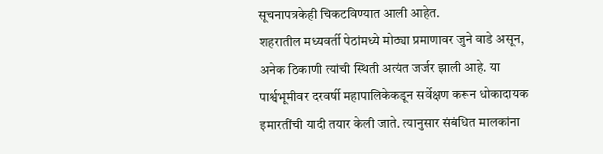सूचनापत्रकेही चिकटविण्यात आली आहेत.
शहरातील मध्यवर्ती पेठांमध्ये मोठ्या प्रमाणावर जुने वाडे असून, अनेक ठिकाणी त्यांची स्थिती अत्यंत जर्जर झाली आहे. या पार्श्वभूमीवर दरवर्षी महापालिकेकडून सर्वेक्षण करून धोकादायक इमारतींची यादी तयार केली जाते. त्यानुसार संबंधित मालकांना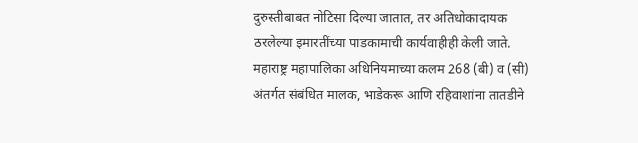दुरुस्तीबाबत नोटिसा दिल्या जातात, तर अतिधोकादायक ठरलेल्या इमारतींच्या पाडकामाची कार्यवाहीही केली जाते.
महाराष्ट्र महापालिका अधिनियमाच्या कलम 268 (बी) व (सी) अंतर्गत संबंधित मालक, भाडेकरू आणि रहिवाशांना तातडीने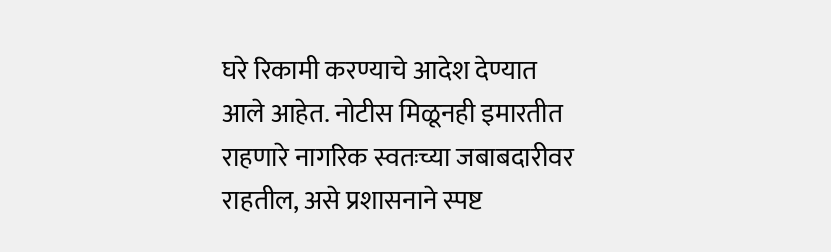घरे रिकामी करण्याचे आदेश देण्यात आले आहेत. नोटीस मिळूनही इमारतीत राहणारे नागरिक स्वतःच्या जबाबदारीवर राहतील, असे प्रशासनाने स्पष्ट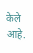केले आहे.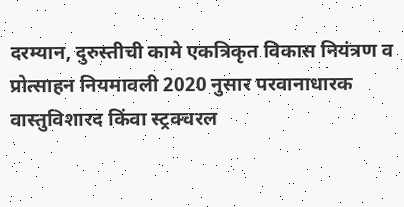दरम्यान, दुरुस्तीची कामे एकत्रिकृत विकास नियंत्रण व प्रोत्साहन नियमावली 2020 नुसार परवानाधारक वास्तुविशारद किंवा स्ट्रक्चरल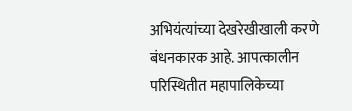अभियंत्यांच्या देखरेखीखाली करणे बंधनकारक आहे. आपत्कालीन परिस्थितीत महापालिकेच्या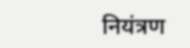नियंत्रण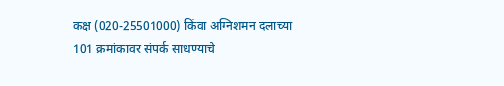कक्ष (020-25501000) किंवा अग्निशमन दलाच्या 101 क्रमांकावर संपर्क साधण्याचे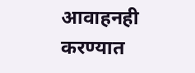आवाहनही करण्यात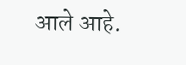आले आहे.